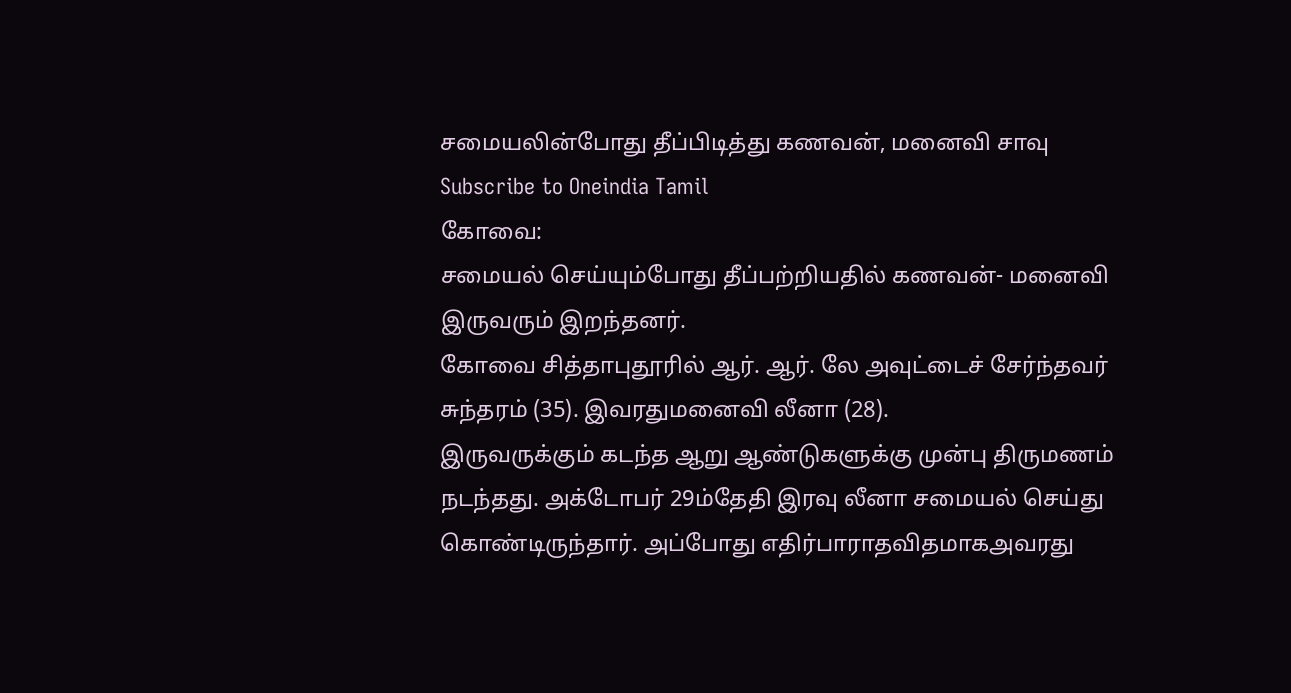சமையலின்போது தீப்பிடித்து கணவன், மனைவி சாவு
Subscribe to Oneindia Tamil
கோவை:
சமையல் செய்யும்போது தீப்பற்றியதில் கணவன்- மனைவி இருவரும் இறந்தனர்.
கோவை சித்தாபுதூரில் ஆர். ஆர். லே அவுட்டைச் சேர்ந்தவர் சுந்தரம் (35). இவரதுமனைவி லீனா (28).
இருவருக்கும் கடந்த ஆறு ஆண்டுகளுக்கு முன்பு திருமணம் நடந்தது. அக்டோபர் 29ம்தேதி இரவு லீனா சமையல் செய்து கொண்டிருந்தார். அப்போது எதிர்பாராதவிதமாகஅவரது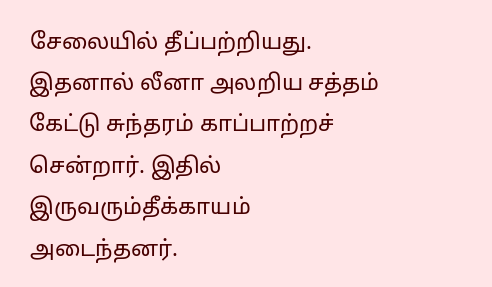சேலையில் தீப்பற்றியது.
இதனால் லீனா அலறிய சத்தம் கேட்டு சுந்தரம் காப்பாற்றச் சென்றார். இதில் இருவரும்தீக்காயம் அடைந்தனர்.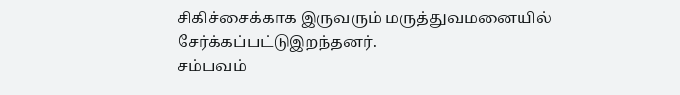சிகிச்சைக்காக இருவரும் மருத்துவமனையில் சேர்க்கப்பட்டுஇறந்தனர்.
சம்பவம்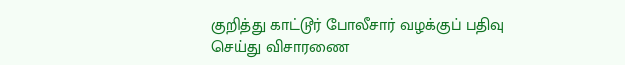குறித்து காட்டூர் போலீசார் வழக்குப் பதிவு செய்து விசாரணை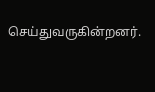செய்துவருகின்றனர்.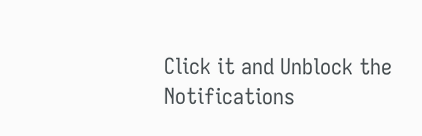Click it and Unblock the Notifications